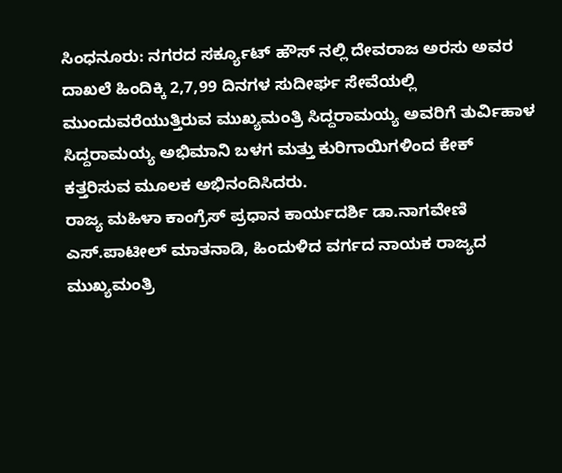ಸಿಂಧನೂರು: ನಗರದ ಸರ್ಕ್ಯೂಟ್ ಹೌಸ್ ನಲ್ಲಿ ದೇವರಾಜ ಅರಸು ಅವರ ದಾಖಲೆ ಹಿಂದಿಕ್ಕಿ 2,7,99 ದಿನಗಳ ಸುದೀರ್ಘ ಸೇವೆಯಲ್ಲಿ ಮುಂದುವರೆಯುತ್ತಿರುವ ಮುಖ್ಯಮಂತ್ರಿ ಸಿದ್ದರಾಮಯ್ಯ ಅವರಿಗೆ ತುರ್ವಿಹಾಳ ಸಿದ್ದರಾಮಯ್ಯ ಅಭಿಮಾನಿ ಬಳಗ ಮತ್ತು ಕುರಿಗಾಯಿಗಳಿಂದ ಕೇಕ್ ಕತ್ತರಿಸುವ ಮೂಲಕ ಅಭಿನಂದಿಸಿದರು.
ರಾಜ್ಯ ಮಹಿಳಾ ಕಾಂಗ್ರೆಸ್ ಪ್ರಧಾನ ಕಾರ್ಯದರ್ಶಿ ಡಾ.ನಾಗವೇಣಿ ಎಸ್.ಪಾಟೀಲ್ ಮಾತನಾಡಿ, ಹಿಂದುಳಿದ ವರ್ಗದ ನಾಯಕ ರಾಜ್ಯದ ಮುಖ್ಯಮಂತ್ರಿ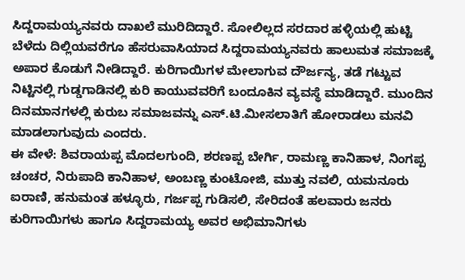ಸಿದ್ದರಾಮಯ್ಯನವರು ದಾಖಲೆ ಮುರಿದಿದ್ದಾರೆ. ಸೋಲಿಲ್ಲದ ಸರದಾರ ಹಳ್ಳಿಯಲ್ಲಿ ಹುಟ್ಟಿ ಬೆಳೆದು ದಿಲ್ಲಿಯವರೆಗೂ ಹೆಸರುವಾಸಿಯಾದ ಸಿದ್ದರಾಮಯ್ಯನವರು ಹಾಲುಮತ ಸಮಾಜಕ್ಕೆ ಅಪಾರ ಕೊಡುಗೆ ನೀಡಿದ್ದಾರೆ. ಕುರಿಗಾಯಿಗಳ ಮೇಲಾಗುವ ದೌರ್ಜನ್ಯ, ತಡೆ ಗಟ್ಟುವ ನಿಟ್ಟಿನಲ್ಲಿ ಗುಡ್ಡಗಾಡಿನಲ್ಲಿ ಕುರಿ ಕಾಯುವವರಿಗೆ ಬಂದೂಕಿನ ವ್ಯವಸ್ಥೆ ಮಾಡಿದ್ದಾರೆ. ಮುಂದಿನ ದಿನಮಾನಗಳಲ್ಲಿ ಕುರುಬ ಸಮಾಜವನ್ನು ಎಸ್.ಟಿ.ಮೀಸಲಾತಿಗೆ ಹೋರಾಡಲು ಮನವಿ ಮಾಡಲಾಗುವುದು ಎಂದರು.
ಈ ವೇಳೆ: ಶಿವರಾಯಪ್ಪ ಮೊದಲಗುಂದಿ, ಶರಣಪ್ಪ ಬೇರ್ಗಿ, ರಾಮಣ್ಣ ಕಾನಿಹಾಳ, ನಿಂಗಪ್ಪ ಚಂಚರ, ನಿರುಪಾದಿ ಕಾನಿಹಾಳ, ಅಂಬಣ್ಣ ಕುಂಟೋಜಿ, ಮುತ್ತು ನವಲಿ, ಯಮನೂರು ಐರಾಣಿ, ಹನುಮಂತ ಹಳ್ಳೂರು, ಗರ್ಜಪ್ಪ ಗುಡಿಸಲಿ, ಸೇರಿದಂತೆ ಹಲವಾರು ಜನರು ಕುರಿಗಾಯಿಗಳು ಹಾಗೂ ಸಿದ್ದರಾಮಯ್ಯ ಅವರ ಅಭಿಮಾನಿಗಳು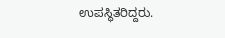ಉಪಸ್ಥಿತರಿದ್ದರು.